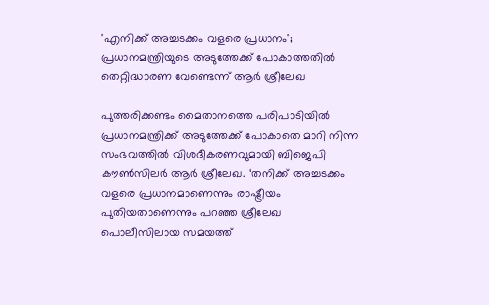'എനിക്ക് അച്ചടക്കം വളരെ പ്രധാനം'; പ്രധാനമന്ത്രിയുടെ അടുത്തേക്ക് പോകാത്തതില്‍ തെറ്റിദ്ധാരണ വേണ്ടെന്ന് ആര്‍ ശ്രീലേഖ

പുത്തരിക്കണ്ടം മൈതാനത്തെ പരിപാടിയില്‍ പ്രധാനമന്ത്രിക്ക് അടുത്തേക്ക് പോകാതെ മാറി നിന്ന സംഭവത്തില്‍ വിശദീകരണവുമായി ബിജെപി കൗണ്‍സിലര്‍ ആര്‍ ശ്രീലേഖ. ‘തനിക്ക് അച്ചടക്കം വളരെ പ്രധാനമാണെന്നും രാഷ്ട്രീയം പുതിയതാണെന്നും പറഞ്ഞ ശ്രീലേഖ പൊലീസിലായ സമയത്ത്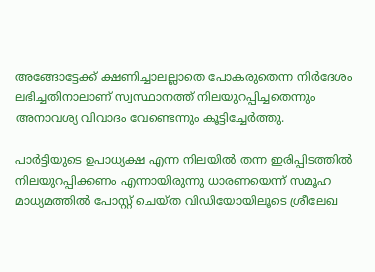അങ്ങോട്ടേക്ക് ക്ഷണിച്ചാലല്ലാതെ പോകരുതെന്ന നിർദേശം ലഭിച്ചതിനാലാണ് സ്വസ്ഥാനത്ത് നിലയുറപ്പിച്ചതെന്നും അനാവശ്യ വിവാദം വേണ്ടെന്നും കൂട്ടിച്ചേർത്തു.

പാര്‍ട്ടിയുടെ ഉപാധ്യക്ഷ എന്ന നിലയില്‍ തന്ന ഇരിപ്പിടത്തില്‍ നിലയുറപ്പിക്കണം എന്നായിരുന്നു ധാരണയെന്ന് സമൂഹ മാധ്യമത്തില്‍ പോസ്റ്റ് ചെയ്ത വിഡിയോയിലൂടെ ശ്രീലേഖ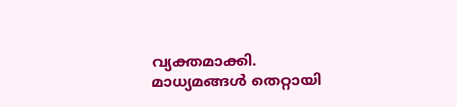വ്യക്തമാക്കി. മാധ്യമങ്ങള്‍ തെറ്റായി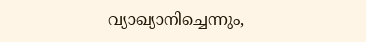വ്യാഖ്യാനിച്ചെന്നും,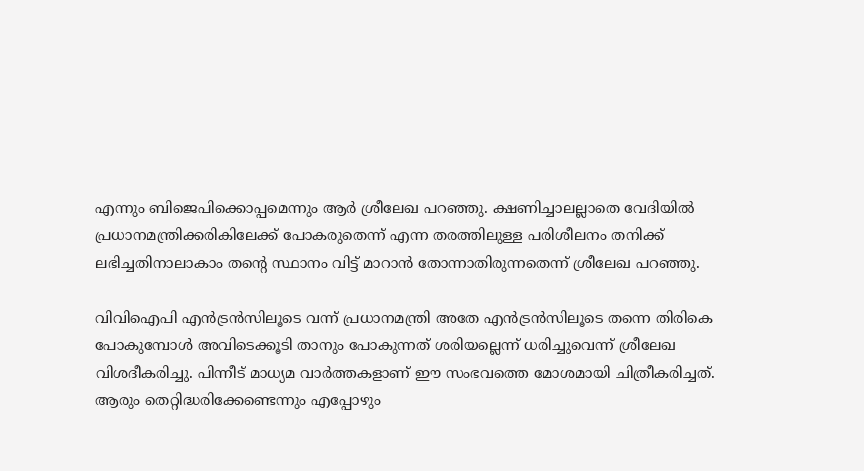എന്നും ബിജെപിക്കൊപ്പമെന്നും ആര്‍ ശ്രീലേഖ പറഞ്ഞു. ക്ഷണിച്ചാലല്ലാതെ വേദിയില്‍ പ്രധാനമന്ത്രിക്കരികിലേക്ക് പോകരുതെന്ന് എന്ന തരത്തിലുള്ള പരിശീലനം തനിക്ക് ലഭിച്ചതിനാലാകാം തന്റെ സ്ഥാനം വിട്ട് മാറാന്‍ തോന്നാതിരുന്നതെന്ന് ശ്രീലേഖ പറഞ്ഞു.

വിവിഐപി എന്‍ട്രന്‍സിലൂടെ വന്ന് പ്രധാനമന്ത്രി അതേ എന്‍ട്രന്‍സിലൂടെ തന്നെ തിരികെ പോകുമ്പോള്‍ അവിടെക്കൂടി താനും പോകുന്നത് ശരിയല്ലെന്ന് ധരിച്ചുവെന്ന് ശ്രീലേഖ വിശദീകരിച്ചു. പിന്നീട് മാധ്യമ വാര്‍ത്തകളാണ് ഈ സംഭവത്തെ മോശമായി ചിത്രീകരിച്ചത്. ആരും തെറ്റിദ്ധരിക്കേണ്ടെന്നും എപ്പോഴും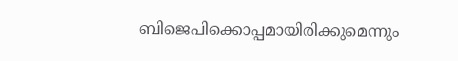ബിജെപിക്കൊപ്പമായിരിക്കുമെന്നും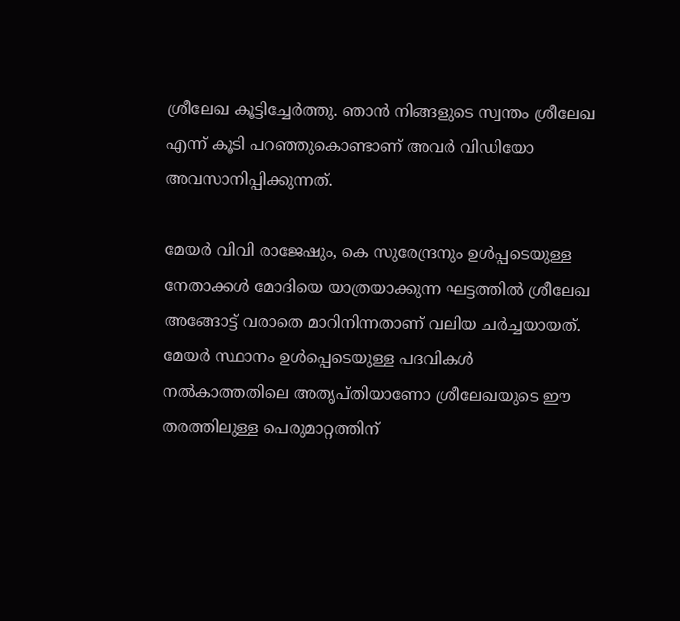ശ്രീലേഖ കൂട്ടിച്ചേര്‍ത്തു. ഞാന്‍ നിങ്ങളുടെ സ്വന്തം ശ്രീലേഖ എന്ന് കൂടി പറഞ്ഞുകൊണ്ടാണ് അവര്‍ വിഡിയോ അവസാനിപ്പിക്കുന്നത്.

മേയര്‍ വിവി രാജേഷും, കെ സുരേന്ദ്രനും ഉള്‍പ്പടെയുള്ള നേതാക്കള്‍ മോദിയെ യാത്രയാക്കുന്ന ഘട്ടത്തില്‍ ശ്രീലേഖ അങ്ങോട്ട് വരാതെ മാറിനിന്നതാണ് വലിയ ചര്‍ച്ചയായത്. മേയര്‍ സ്ഥാനം ഉള്‍പ്പെടെയുള്ള പദവികള്‍ നല്‍കാത്തതിലെ അതൃപ്തിയാണോ ശ്രീലേഖയുടെ ഈ തരത്തിലുള്ള പെരുമാറ്റത്തിന്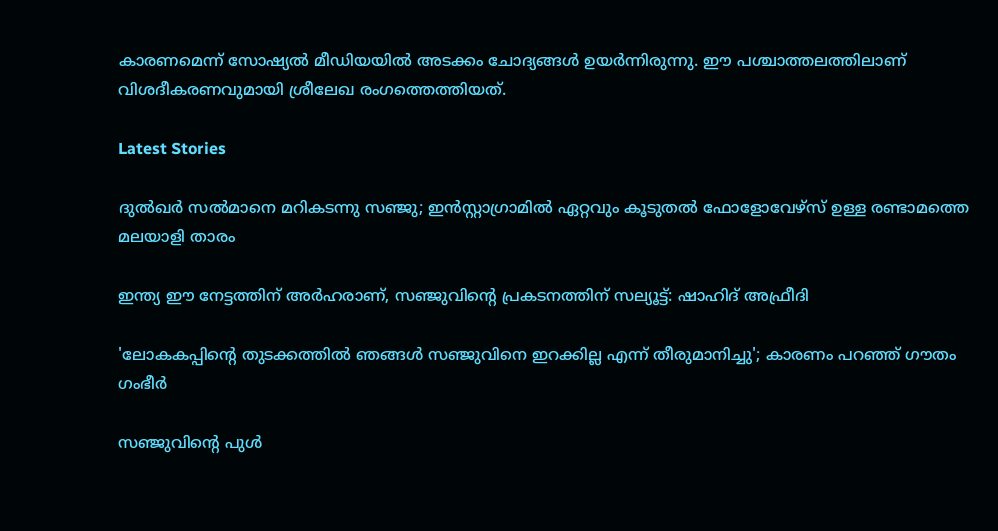കാരണമെന്ന് സോഷ്യല്‍ മീഡിയയില്‍ അടക്കം ചോദ്യങ്ങള്‍ ഉയര്‍ന്നിരുന്നു. ഈ പശ്ചാത്തലത്തിലാണ് വിശദീകരണവുമായി ശ്രീലേഖ രംഗത്തെത്തിയത്.

Latest Stories

ദുൽഖർ സൽമാനെ മറികടന്നു സഞ്ജു; ഇൻസ്റ്റാഗ്രാമിൽ ഏറ്റവും കൂടുതൽ ഫോളോവേഴ്സ് ഉള്ള രണ്ടാമത്തെ മലയാളി താരം

ഇന്ത്യ ഈ നേട്ടത്തിന് അർഹരാണ്, സഞ്ജുവിന്റെ പ്രകടനത്തിന് സല്യൂട്ട്: ഷാഹിദ് അഫ്രീദി

'ലോകകപ്പിന്റെ തുടക്കത്തിൽ ഞങ്ങൾ സഞ്ജുവിനെ ഇറക്കില്ല എന്ന് തീരുമാനിച്ചു'; കാരണം പറഞ്ഞ് ഗൗതം ഗംഭീർ

സഞ്ജുവിന്റെ പുൾ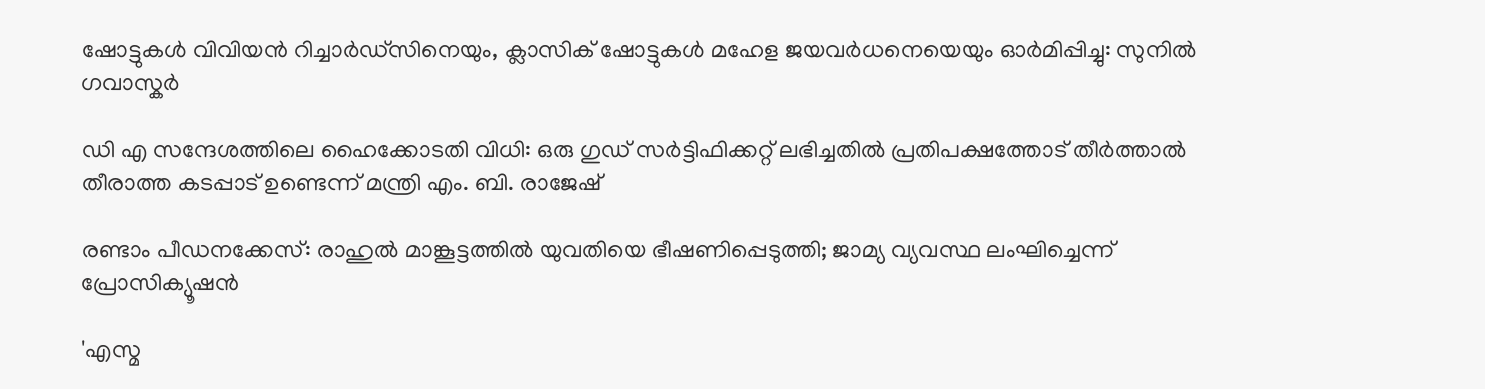ഷോട്ടുകൾ വിവിയൻ റിച്ചാർഡ്സിനെയും, ക്ലാസിക് ഷോട്ടുകൾ മഹേള ജയവർധനെയെയും ഓർമിപ്പിച്ചു: സുനിൽ ഗവാസ്കർ

ഡി എ സന്ദേശത്തിലെ ഹൈക്കോടതി വിധി: ഒരു ഗുഡ് സര്‍ട്ടിഫിക്കറ്റ് ലഭിച്ചതിൽ പ്രതിപക്ഷത്തോട് തീര്‍ത്താല്‍ തീരാത്ത കടപ്പാട് ഉണ്ടെന്ന് മന്ത്രി എം. ബി. രാജേഷ്

രണ്ടാം പീഡനക്കേസ്: രാഹുൽ മാങ്കൂട്ടത്തിൽ യുവതിയെ ഭീഷണിപ്പെടുത്തി; ജാമ്യ വ്യവസ്ഥ ലംഘിച്ചെന്ന് പ്രോസിക്യൂഷൻ

'എസ്മ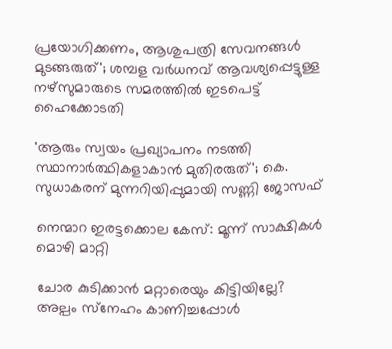പ്രയോഗിക്കണം, ആശുപത്രി സേവനങ്ങള്‍ മുടങ്ങരുത്'; ശമ്പള വര്‍ധനവ് ആവശ്യപ്പെട്ടുള്ള നഴ്സുമാരുടെ സമരത്തിൽ ഇടപെട്ട് ഹൈക്കോടതി

'ആരും സ്വയം പ്രഖ്യാപനം നടത്തി സ്ഥാനാർത്ഥികളാകാൻ മുതിരരുത്'; കെ. സുധാകരന് മുന്നറിയിപ്പുമായി സണ്ണി ജോസഫ്

നെന്മാറ ഇരട്ടക്കൊല കേസ്: മൂന്ന് സാക്ഷികള്‍ മൊഴി മാറ്റി

ചോര കുടിക്കാൻ മറ്റാരെയും കിട്ടിയില്ലേ? അല്പം സ്‌നേഹം കാണിച്ചപ്പോൾ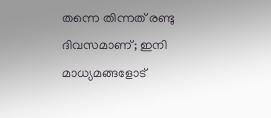തന്നെ തിന്നത് രണ്ടു ദിവസമാണ്; ഇനി മാധ്യമങ്ങളോട്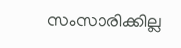സംസാരിക്കില്ല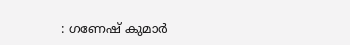: ഗണേഷ് കുമാർ